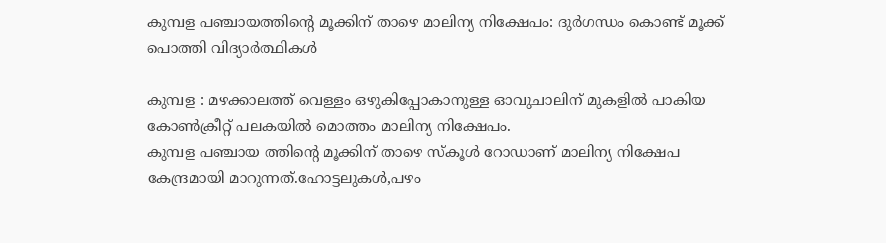കുമ്പള പഞ്ചായത്തിന്റെ മൂക്കിന് താഴെ മാലിന്യ നിക്ഷേപം: ദുർഗന്ധം കൊണ്ട് മൂക്ക് പൊത്തി വിദ്യാർത്ഥികൾ

കുമ്പള : മഴക്കാലത്ത് വെള്ളം ഒഴുകിപ്പോകാനുള്ള ഓവുചാലിന് മുകളിൽ പാകിയ കോൺക്രീറ്റ് പലകയിൽ മൊത്തം മാലിന്യ നിക്ഷേപം.
കുമ്പള പഞ്ചായ ത്തിന്റെ മൂക്കിന് താഴെ സ്കൂൾ റോഡാണ് മാലിന്യ നിക്ഷേപ കേന്ദ്രമായി മാറുന്നത്.ഹോട്ടലുകൾ,പഴം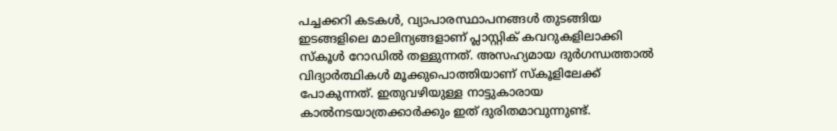പച്ചക്കറി കടകൾ, വ്യാപാരസ്ഥാപനങ്ങൾ തുടങ്ങിയ ഇടങ്ങളിലെ മാലിന്യങ്ങളാണ് പ്ലാസ്റ്റിക് കവറുകളിലാക്കി സ്കൂൾ റോഡിൽ തള്ളുന്നത്. അസഹ്യമായ ദുർഗന്ധത്താൽ വിദ്യാർത്ഥികൾ മൂക്കുപൊത്തിയാണ് സ്കൂളിലേക്ക് പോകുന്നത്. ഇതുവഴിയുള്ള നാട്ടുകാരായ കാൽനടയാത്രക്കാർക്കും ഇത് ദുരിതമാവുന്നുണ്ട്.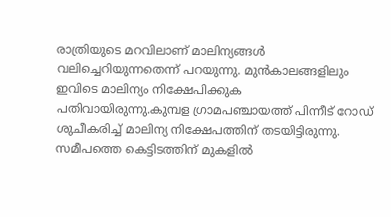രാത്രിയുടെ മറവിലാണ് മാലിന്യങ്ങൾ വലിച്ചെറിയുന്നതെന്ന് പറയുന്നു. മുൻകാലങ്ങളിലും ഇവിടെ മാലിന്യം നിക്ഷേപിക്കുക പതിവായിരുന്നു.കുമ്പള ഗ്രാമപഞ്ചായത്ത് പിന്നീട് റോഡ് ശുചീകരിച്ച് മാലിന്യ നിക്ഷേപത്തിന് തടയിട്ടിരുന്നു. സമീപത്തെ കെട്ടിടത്തിന് മുകളിൽ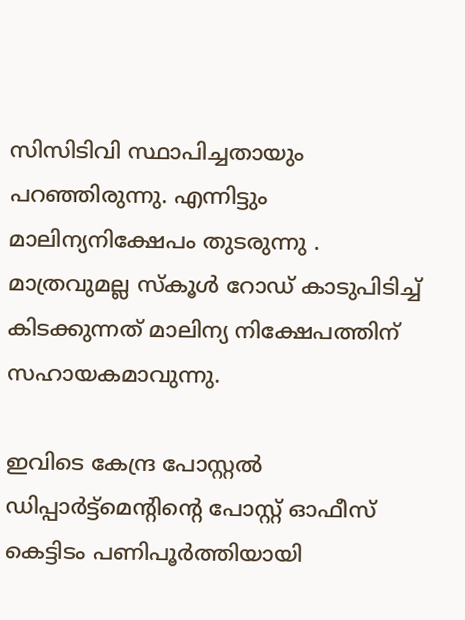സിസിടിവി സ്ഥാപിച്ചതായും പറഞ്ഞിരുന്നു. എന്നിട്ടും മാലിന്യനിക്ഷേപം തുടരുന്നു . മാത്രവുമല്ല സ്കൂൾ റോഡ് കാടുപിടിച്ച് കിടക്കുന്നത് മാലിന്യ നിക്ഷേപത്തിന് സഹായകമാവുന്നു.

ഇവിടെ കേന്ദ്ര പോസ്റ്റൽ ഡിപ്പാർട്ട്മെന്റിന്റെ പോസ്റ്റ് ഓഫീസ് കെട്ടിടം പണിപൂർത്തിയായി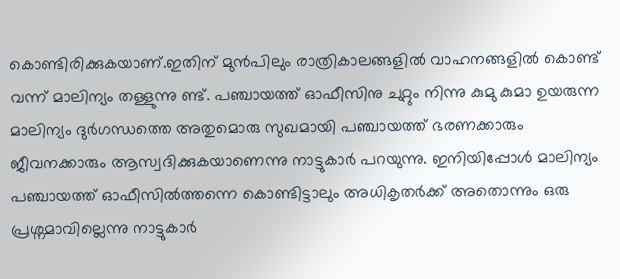കൊണ്ടിരിക്കുകയാണ്.ഇതിന് മുൻപിലും രാത്രികാലങ്ങളിൽ വാഹനങ്ങളിൽ കൊണ്ട് വന്ന് മാലിന്യം തള്ളുന്നു ണ്ട്. പഞ്ചായത്ത് ഓഫീസിനു ചുറ്റും നിന്നു കുമു കുമാ ഉയരുന്ന മാലിന്യം ദുർഗന്ധത്തെ അതുമൊരു സുഖമായി പഞ്ചായത്ത് ഭരണക്കാരും ജീവനക്കാരും ആസ്വദിക്കുകയാണെന്നു നാട്ടുകാർ പറയുന്നു. ഇനിയിപ്പോൾ മാലിന്യം പഞ്ചായത്ത്‌ ഓഫീസിൽത്തന്നെ കൊണ്ടിട്ടാലും അധികൃതർക്ക് അതൊന്നും ഒരു പ്രശ്നമാവില്ലെന്നു നാട്ടുകാർ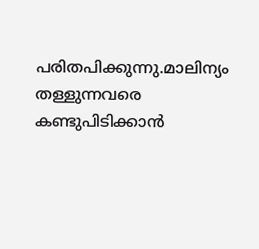പരിതപിക്കുന്നു.മാലിന്യം തള്ളുന്നവരെ കണ്ടുപിടിക്കാൻ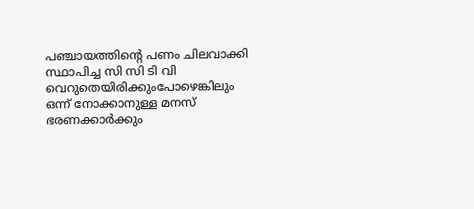പഞ്ചായത്തിന്റെ പണം ചിലവാക്കി സ്ഥാപിച്ച സി സി ടി വി വെറുതെയിരിക്കുംപോഴെങ്കിലും ഒന്ന് നോക്കാനുള്ള മനസ് ഭരണക്കാർക്കും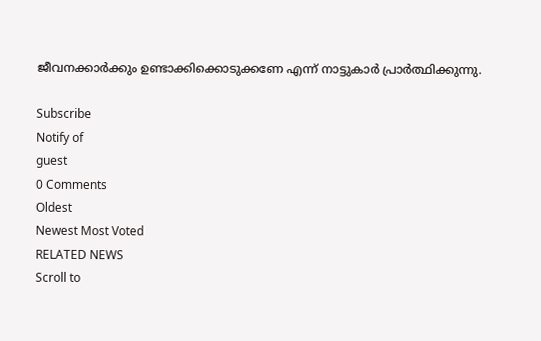ജീവനക്കാർക്കും ഉണ്ടാക്കിക്കൊടുക്കണേ എന്ന് നാട്ടുകാർ പ്രാർത്ഥിക്കുന്നു.

Subscribe
Notify of
guest
0 Comments
Oldest
Newest Most Voted
RELATED NEWS
Scroll to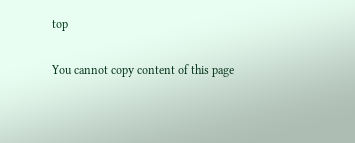top

You cannot copy content of this page